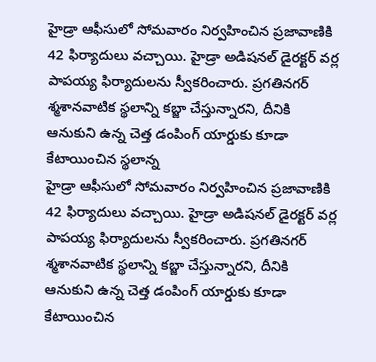హైడ్రా ఆఫీసులో సోమవారం నిర్వహించిన ప్రజావాణికి 42 ఫిర్యాదులు వచ్చాయి. హైడ్రా అడిషనల్ డైరక్టర్ వర్ల పాపయ్య ఫిర్యాదులను స్వీకరించారు. ప్రగతినగర్ శ్మశానవాటిక స్థలాన్ని కబ్జా చేస్తున్నారని, దీనికి ఆనుకుని ఉన్న చెత్త డంపింగ్ యార్డుకు కూడా కేటాయించిన స్థలాన్న
హైడ్రా ఆఫీసులో సోమవారం నిర్వహించిన ప్రజావాణికి 42 ఫిర్యాదులు వచ్చాయి. హైడ్రా అడిషనల్ డైరక్టర్ వర్ల పాపయ్య ఫిర్యాదులను స్వీకరించారు. ప్రగతినగర్ శ్మశానవాటిక స్థలాన్ని కబ్జా చేస్తున్నారని, దీనికి ఆనుకుని ఉన్న చెత్త డంపింగ్ యార్డుకు కూడా కేటాయించిన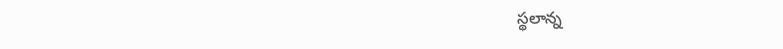స్థలాన్న